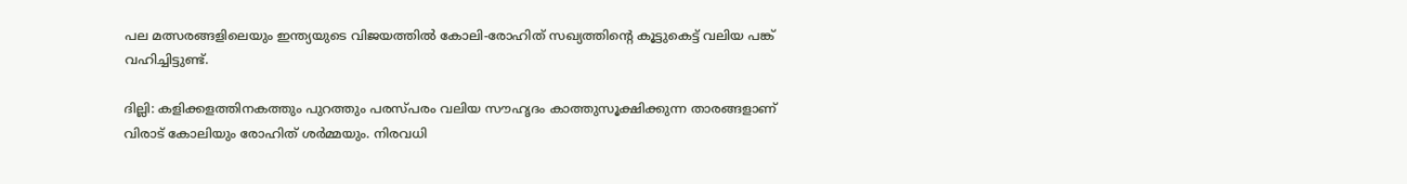പല മത്സരങ്ങളിലെയും ഇന്ത്യയുടെ വിജയത്തിൽ കോലി-രോഹിത് സഖ്യത്തിന്റെ കൂട്ടുകെട്ട് വലിയ പങ്ക് വഹിച്ചിട്ടുണ്ട്.

ദില്ലി: കളിക്കളത്തിനകത്തും പുറത്തും പരസ്പരം വലിയ സൗഹൃദം കാത്തുസൂക്ഷിക്കുന്ന താരങ്ങളാണ് വിരാട് കോലിയും രോഹിത് ശര്‍മ്മയും. നിരവധി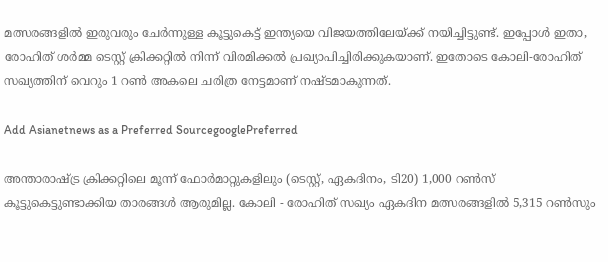മത്സരങ്ങളിൽ ഇരുവരും ചേര്‍ന്നുള്ള കൂട്ടുകെട്ട് ഇന്ത്യയെ വിജയത്തിലേയ്ക്ക് നയിച്ചിട്ടുണ്ട്. ഇപ്പോൾ ഇതാ, രോഹിത് ശര്‍മ്മ ടെസ്റ്റ് ക്രിക്കറ്റിൽ നിന്ന് വിരമിക്കൽ പ്രഖ്യാപിച്ചിരിക്കുകയാണ്. ഇതോടെ കോലി-രോഹിത് സഖ്യത്തിന് വെറും 1 റൺ അകലെ ചരിത്ര നേട്ടമാണ് നഷ്ടമാകുന്നത്.

Add Asianetnews as a Preferred SourcegooglePreferred

അന്താരാഷ്ട്ര ക്രിക്കറ്റിലെ മൂന്ന് ഫോര്‍മാറ്റുകളിലും (ടെസ്റ്റ്, ഏകദിനം, ടി20) 1,000 റൺസ് കൂട്ടുകെട്ടുണ്ടാക്കിയ താരങ്ങള്‍ ആരുമില്ല. കോലി - രോഹിത് സഖ്യം ഏകദിന മത്സരങ്ങളിൽ 5,315 റൺസും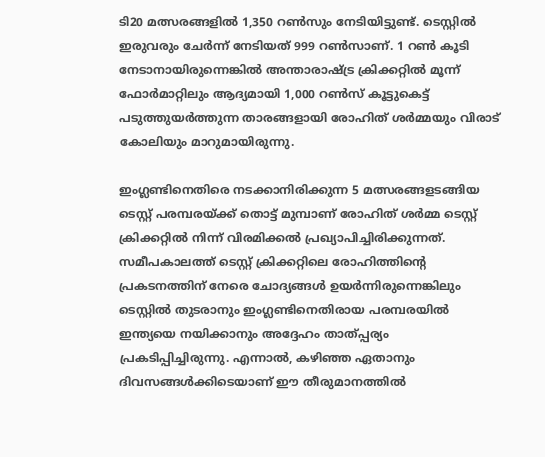ടി20 മത്സരങ്ങളിൽ 1,350 റൺസും നേടിയിട്ടുണ്ട്. ടെസ്റ്റിൽ ഇരുവരും ചേര്‍ന്ന് നേടിയത് 999 റൺസാണ്. 1 റൺ കൂടി നേടാനായിരുന്നെങ്കിൽ അന്താരാഷ്ട്ര ക്രിക്കറ്റിൽ മൂന്ന് ഫോര്‍മാറ്റിലും ആദ്യമായി 1,000 റൺസ് കൂട്ടുകെട്ട് പടുത്തുയര്‍ത്തുന്ന താരങ്ങളായി രോഹിത് ശര്‍മ്മയും വിരാട് കോലിയും മാറുമായിരുന്നു.

ഇംഗ്ലണ്ടിനെതിരെ നടക്കാനിരിക്കുന്ന 5 മത്സരങ്ങളടങ്ങിയ ടെസ്റ്റ് പരമ്പരയ്ക്ക് തൊട്ട് മുമ്പാണ് രോഹിത് ശര്‍മ്മ ടെസ്റ്റ് ക്രിക്കറ്റിൽ നിന്ന് വിരമിക്കൽ പ്രഖ്യാപിച്ചിരിക്കുന്നത്. സമീപകാലത്ത് ടെസ്റ്റ് ക്രിക്കറ്റിലെ രോഹിത്തിന്റെ പ്രകടനത്തിന് നേരെ ചോദ്യങ്ങൾ ഉയര്‍ന്നിരുന്നെങ്കിലും ടെസ്റ്റിൽ തുടരാനും ഇംഗ്ലണ്ടിനെതിരായ പരമ്പരയിൽ ഇന്ത്യയെ നയിക്കാനും അദ്ദേഹം താത്പ്പര്യം പ്രകടിപ്പിച്ചിരുന്നു. എന്നാൽ, കഴിഞ്ഞ ഏതാനും ദിവസങ്ങൾക്കിടെയാണ് ഈ തീരുമാനത്തിൽ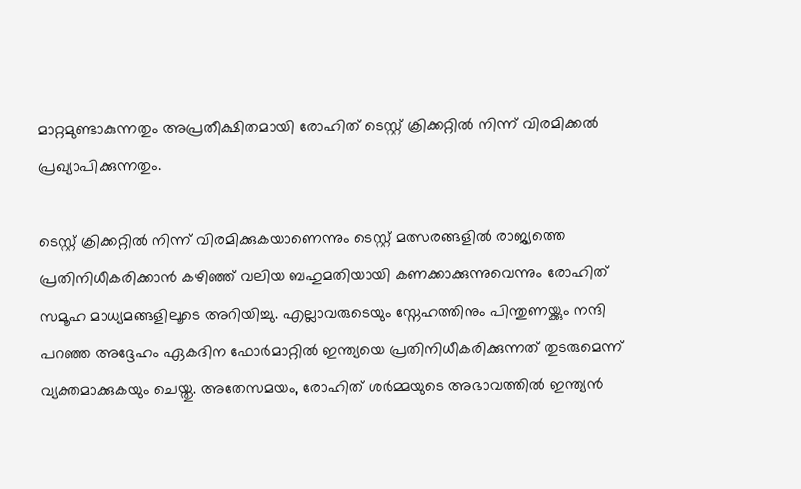മാറ്റമുണ്ടാകുന്നതും അപ്രതീക്ഷിതമായി രോഹിത് ടെസ്റ്റ് ക്രിക്കറ്റിൽ നിന്ന് വിരമിക്കൽ പ്രഖ്യാപിക്കുന്നതും.

ടെസ്റ്റ് ക്രിക്കറ്റിൽ നിന്ന് വിരമിക്കുകയാണെന്നും ടെസ്റ്റ് മത്സരങ്ങളിൽ രാജ്യത്തെ പ്രതിനിധീകരിക്കാൻ കഴിഞ്ഞ് വലിയ ബഹുമതിയായി കണക്കാക്കുന്നുവെന്നും രോഹിത് സമൂഹ മാധ്യമങ്ങളിലൂടെ അറിയിച്ചു. എല്ലാവരുടെയും സ്നേഹത്തിനും പിന്തുണയ്ക്കും നന്ദി പറഞ്ഞ അദ്ദേഹം ഏകദിന ഫോര്‍മാറ്റിൽ ഇന്ത്യയെ പ്രതിനിധീകരിക്കുന്നത് തുടരുമെന്ന് വ്യക്തമാക്കുകയും ചെയ്തു. അതേസമയം, രോഹിത് ശര്‍മ്മയുടെ അഭാവത്തിൽ ഇന്ത്യൻ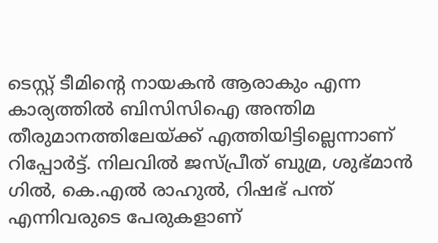ടെസ്റ്റ് ടീമിന്‍റെ നായകൻ ആരാകും എന്ന കാര്യത്തിൽ ബിസിസിഐ അന്തിമ തീരുമാനത്തിലേയ്ക്ക് എത്തിയിട്ടില്ലെന്നാണ് റിപ്പോര്‍ട്ട്. നിലവിൽ ജസ്പ്രീത് ബുമ്ര, ശുഭ്മാൻ ഗിൽ, കെ.എൽ രാഹുൽ, റിഷഭ് പന്ത് എന്നിവരുടെ പേരുകളാണ്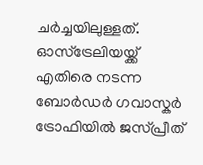ചര്‍ച്ചയിലുള്ളത്. ഓസ്ട്രേലിയയ്ക്ക് എതിരെ നടന്ന ബോര്‍ഡര്‍ ഗവാസ്കര്‍ ട്രോഫിയിൽ ജസ്പ്രീത്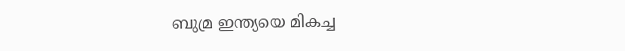ബുമ്ര ഇന്ത്യയെ മികച്ച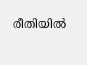രീതിയിൽ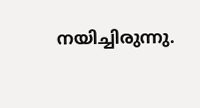നയിച്ചിരുന്നു.